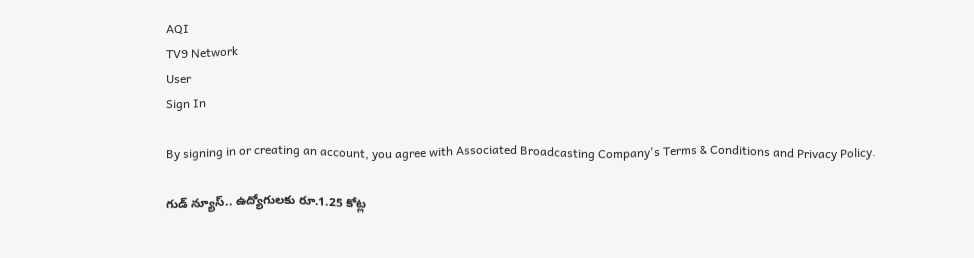AQI
TV9 Network
User
Sign In

By signing in or creating an account, you agree with Associated Broadcasting Company's Terms & Conditions and Privacy Policy.

గుడ్ న్యూస్.. ఉద్యోగులకు రూ.1.25 కోట్ల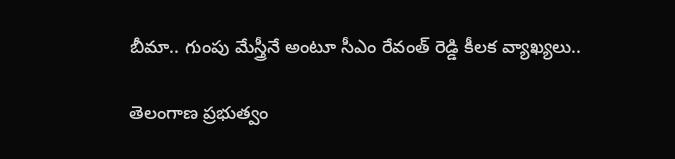బీమా.. గుంపు మేస్త్రీనే అంటూ సీఎం రేవంత్ రెడ్డి కీలక వ్యాఖ్యలు..

తెలంగాణ ప్రభుత్వం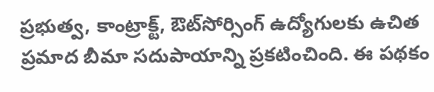ప్రభుత్వ, కాంట్రాక్ట్, ఔట్‌సోర్సింగ్ ఉద్యోగులకు ఉచిత ప్రమాద బీమా సదుపాయాన్ని ప్రకటించింది. ఈ పథకం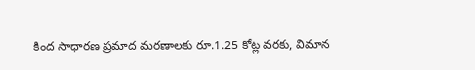కింద సాధారణ ప్రమాద మరణాలకు రూ.1.25 కోట్ల వరకు, విమాన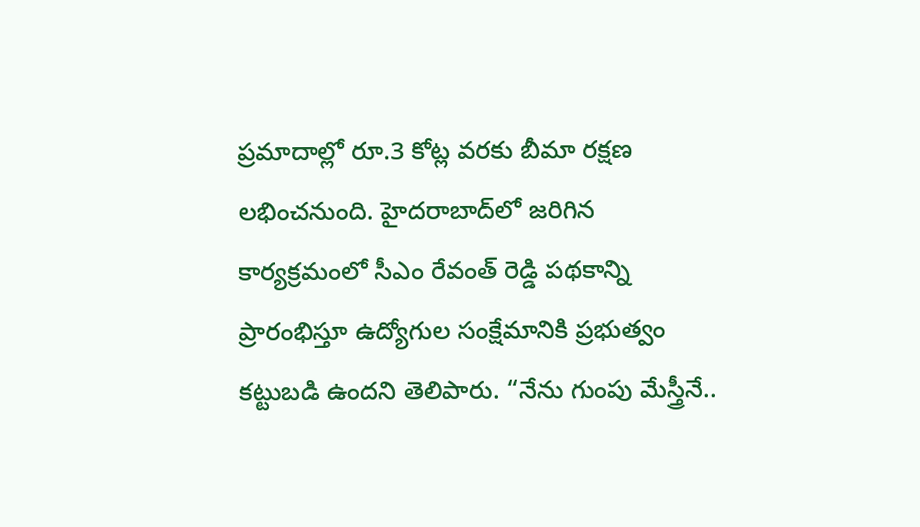ప్రమాదాల్లో రూ.3 కోట్ల వరకు బీమా రక్షణ లభించనుంది. హైదరాబాద్‌లో జరిగిన కార్యక్రమంలో సీఎం రేవంత్ రెడ్డి పథకాన్ని ప్రారంభిస్తూ ఉద్యోగుల సంక్షేమానికి ప్రభుత్వం కట్టుబడి ఉందని తెలిపారు. “నేను గుంపు మేస్త్రీనే..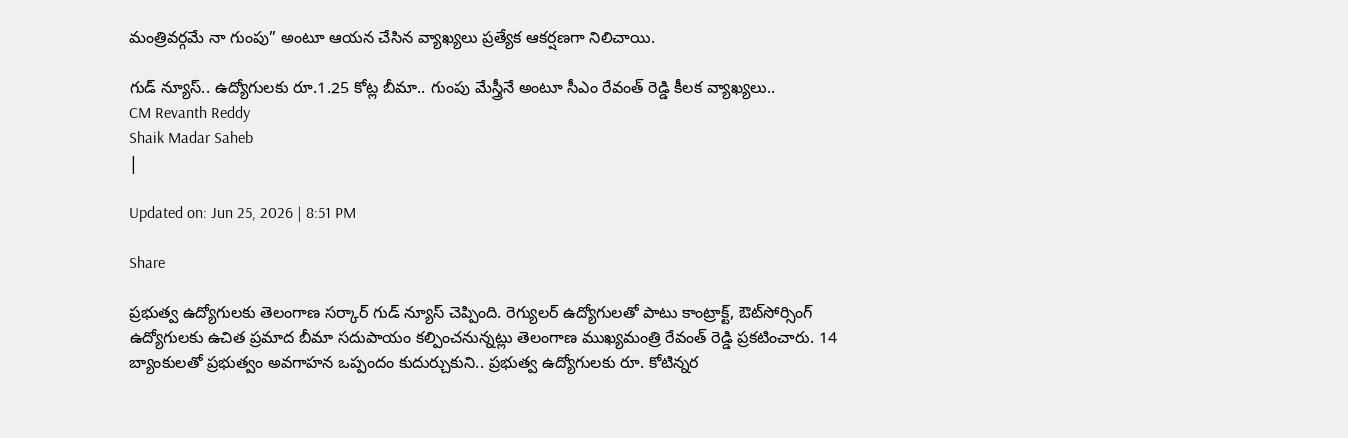మంత్రివర్గమే నా గుంపు” అంటూ ఆయన చేసిన వ్యాఖ్యలు ప్రత్యేక ఆకర్షణగా నిలిచాయి.

గుడ్ న్యూస్.. ఉద్యోగులకు రూ.1.25 కోట్ల బీమా.. గుంపు మేస్త్రీనే అంటూ సీఎం రేవంత్ రెడ్డి కీలక వ్యాఖ్యలు..
CM Revanth Reddy
Shaik Madar Saheb
|

Updated on: Jun 25, 2026 | 8:51 PM

Share

ప్రభుత్వ ఉద్యోగులకు తెలంగాణ సర్కార్ గుడ్ న్యూస్ చెప్పింది. రెగ్యులర్ ఉద్యోగులతో పాటు కాంట్రాక్ట్, ఔట్‌సోర్సింగ్ ఉద్యోగులకు ఉచిత ప్రమాద బీమా సదుపాయం కల్పించనున్నట్లు తెలంగాణ ముఖ్యమంత్రి రేవంత్ రెడ్డి ప్రకటించారు. 14 బ్యాంకులతో ప్రభుత్వం అవగాహన ఒప్పందం కుదుర్చుకుని.. ప్రభుత్వ ఉద్యోగులకు రూ. కోటిన్నర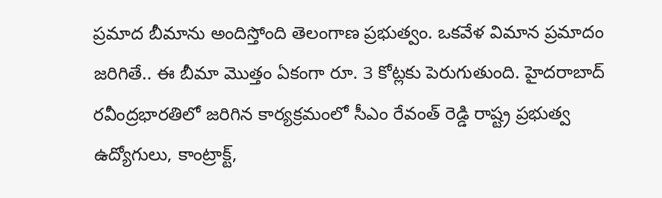ప్రమాద బీమాను అందిస్తోంది తెలంగాణ ప్రభుత్వం. ఒకవేళ విమాన ప్రమాదం జరిగితే.. ఈ బీమా మొత్తం ఏకంగా రూ. 3 కోట్లకు పెరుగుతుంది. హైదరాబాద్ రవీంద్రభారతిలో జరిగిన కార్యక్రమంలో సీఎం రేవంత్‌ రెడ్డి రాష్ట్ర ప్రభుత్వ ఉద్యోగులు, కాంట్రాక్ట్,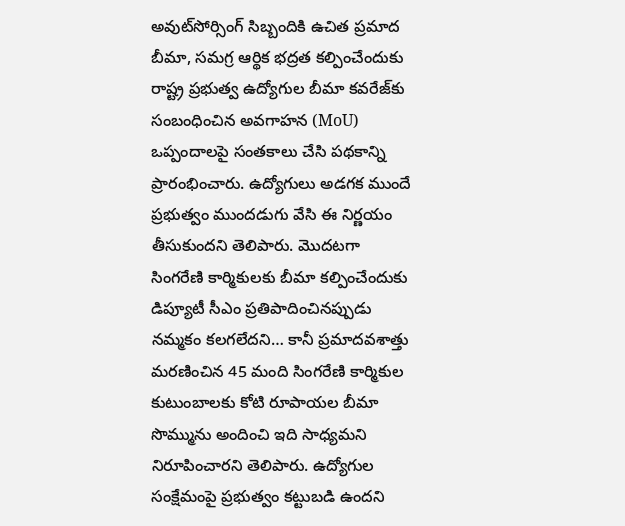అవుట్‌సోర్సింగ్ సిబ్బందికి ఉచిత ప్రమాద బీమా, సమగ్ర ఆర్థిక భద్రత కల్పించేందుకు రాష్ట్ర ప్రభుత్వ ఉద్యోగుల బీమా కవరేజ్‌కు సంబంధించిన అవగాహన (MoU) ఒప్పందాలపై సంతకాలు చేసి పథకాన్ని ప్రారంభించారు. ఉద్యోగులు అడగక ముందే ప్రభుత్వం ముందడుగు వేసి ఈ నిర్ణయం తీసుకుందని తెలిపారు. మొదటగా సింగరేణి కార్మికులకు బీమా కల్పించేందుకు డిప్యూటీ సీఎం ప్రతిపాదించినప్పుడు నమ్మకం కలగలేదని… కానీ ప్రమాదవశాత్తు మరణించిన 45 మంది సింగరేణి కార్మికుల కుటుంబాలకు కోటి రూపాయల బీమా సొమ్మును అందించి ఇది సాధ్యమని నిరూపించారని తెలిపారు. ఉద్యోగుల సంక్షేమంపై ప్రభుత్వం కట్టుబడి ఉందని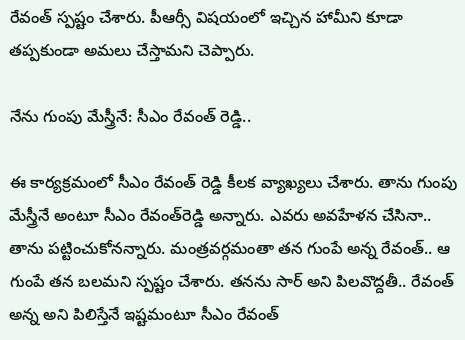రేవంత్‌ స్పష్టం చేశారు. పీఆర్సీ విషయంలో ఇచ్చిన హామీని కూడా తప్పకుండా అమలు చేస్తామని చెప్పారు.

నేను గుంపు మేస్త్రీనే: సీఎం రేవంత్ రెడ్డి..

ఈ కార్యక్రమంలో సీఎం రేవంత్ రెడ్డి కీలక వ్యాఖ్యలు చేశారు. తాను గుంపు మేస్త్రీనే అంటూ సీఎం రేవంత్‌రెడ్డి అన్నారు. ఎవరు అవహేళన చేసినా.. తాను పట్టించుకోనన్నారు. మంత్రవర్గమంతా తన గుంపే అన్న రేవంత్‌.. ఆ గుంపే తన బలమని స్పష్టం చేశారు. తనను సార్ అని పిలవొద్దతీ.. రేవంత్ అన్న అని పిలిస్తేనే ఇష్టమంటూ సీఎం రేవంత్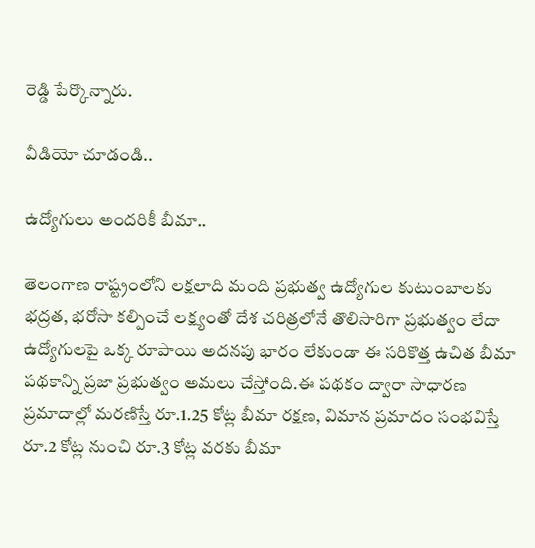రెడ్డి పేర్కొన్నారు.

వీడియో చూడండి..

ఉద్యోగులు అందరికీ బీమా..

తెలంగాణ రాష్ట్రంలోని లక్షలాది మంది ప్రభుత్వ ఉద్యోగుల కుటుంబాలకు భద్రత, భరోసా కల్పించే లక్ష్యంతో దేశ చరిత్రలోనే తొలిసారిగా ప్రభుత్వం లేదా ఉద్యోగులపై ఒక్క రూపాయి అదనపు భారం లేకుండా ఈ సరికొత్త ఉచిత బీమా పథకాన్ని ప్రజా ప్రభుత్వం అమలు చేస్తోంది.ఈ పథకం ద్వారా సాధారణ ప్రమాదాల్లో మరణిస్తే రూ.1.25 కోట్ల బీమా రక్షణ, విమాన ప్రమాదం సంభవిస్తే రూ.2 కోట్ల నుంచి రూ.3 కోట్ల వరకు బీమా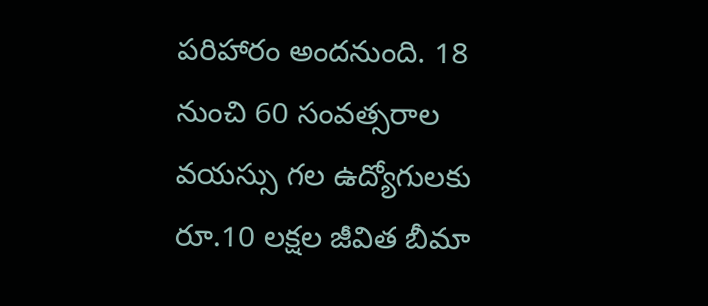పరిహారం అందనుంది. 18 నుంచి 60 సంవత్సరాల వయస్సు గల ఉద్యోగులకు రూ.10 లక్షల జీవిత బీమా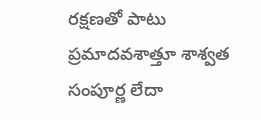రక్షణతో పాటు ప్రమాదవశాత్తూ శాశ్వత సంపూర్ణ లేదా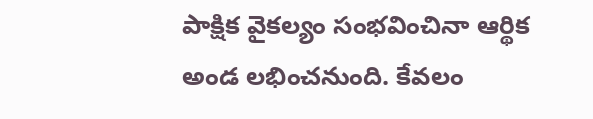పాక్షిక వైకల్యం సంభవించినా ఆర్థిక అండ లభించనుంది. కేవలం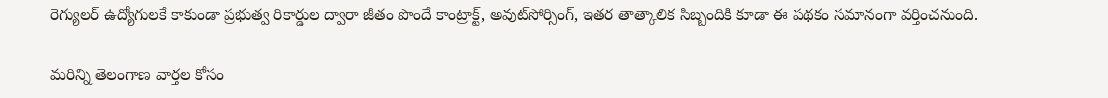రెగ్యులర్ ఉద్యోగులకే కాకుండా ప్రభుత్వ రికార్డుల ద్వారా జీతం పొందే కాంట్రాక్ట్, అవుట్‌సోర్సింగ్, ఇతర తాత్కాలిక సిబ్బందికి కూడా ఈ పథకం సమానంగా వర్తించనుంది.

మరిన్ని తెలంగాణ వార్తల కోసం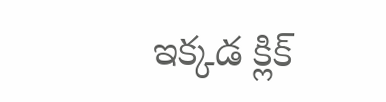ఇక్కడ క్లిక్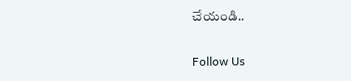చేయండి..

Follow Us